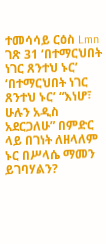ተመሳሳይ ርዕስ Lmn ገጽ 31 ‘በተማርህበት ነገር ጸንተህ ኑር’ ‘በተማርህበት ነገር ጸንተህ ኑር’ “እነሆ፣ ሁሉን አዲስ አደርጋለሁ” በምድር ላይ በገነት ለዘላለም ኑር በሥላሴ ማመን ይገባሃልን?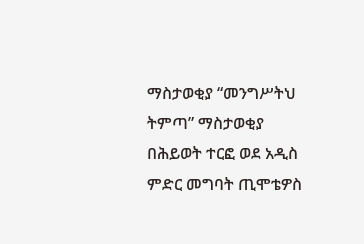ማስታወቂያ “መንግሥትህ ትምጣ” ማስታወቂያ በሕይወት ተርፎ ወደ አዲስ ምድር መግባት ጢሞቴዎስ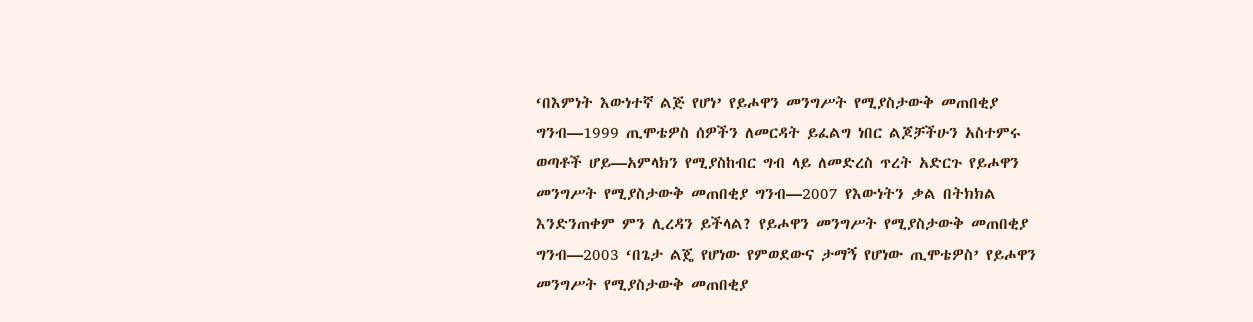‘በእምነት እውነተኛ ልጅ የሆነ’ የይሖዋን መንግሥት የሚያስታውቅ መጠበቂያ ግንብ—1999 ጢሞቴዎስ ሰዎችን ለመርዳት ይፈልግ ነበር ልጆቻችሁን አስተምሩ ወጣቶች ሆይ—አምላክን የሚያስከብር ግብ ላይ ለመድረስ ጥረት አድርጉ የይሖዋን መንግሥት የሚያስታውቅ መጠበቂያ ግንብ—2007 የእውነትን ቃል በትክክል እንድንጠቀም ምን ሊረዳን ይችላል? የይሖዋን መንግሥት የሚያስታውቅ መጠበቂያ ግንብ—2003 ‘በጌታ ልጄ የሆነው የምወደውና ታማኝ የሆነው ጢሞቴዎስ’ የይሖዋን መንግሥት የሚያስታውቅ መጠበቂያ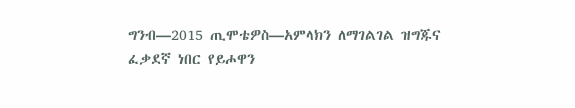ግንብ—2015 ጢሞቴዎስ—አምላክን ለማገልገል ዝግጁና ፈቃደኛ ነበር የይሖዋን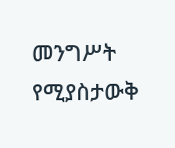መንግሥት የሚያስታውቅ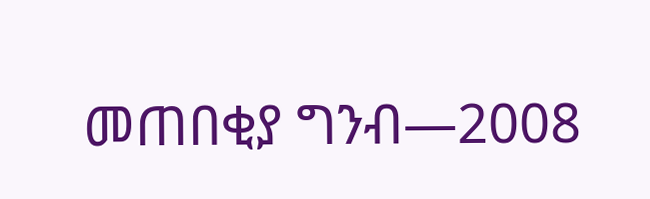መጠበቂያ ግንብ—2008